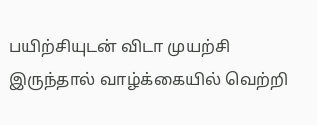பயிற்சியுடன் விடா முயற்சி இருந்தால் வாழ்க்கையில் வெற்றி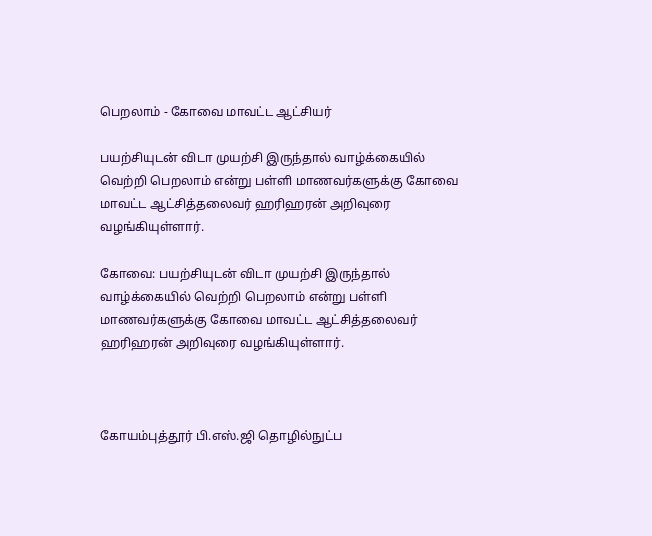பெறலாம் - கோவை மாவட்ட ஆட்சியர்

பயற்சியுடன் விடா முயற்சி இருந்தால் வாழ்க்கையில் வெற்றி பெறலாம் என்று பள்ளி மாணவர்களுக்கு கோவை மாவட்ட ஆட்சித்தலைவர் ஹரிஹரன் அறிவுரை வழங்கியுள்ளார்.

கோவை: பயற்சியுடன் விடா முயற்சி இருந்தால் வாழ்க்கையில் வெற்றி பெறலாம் என்று பள்ளி மாணவர்களுக்கு கோவை மாவட்ட ஆட்சித்தலைவர் ஹரிஹரன் அறிவுரை வழங்கியுள்ளார்.



கோயம்புத்தூர் பி.எஸ்.ஜி தொழில்நுட்ப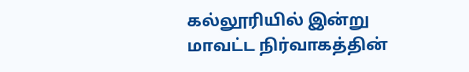கல்லூரியில் இன்று மாவட்ட நிர்வாகத்தின்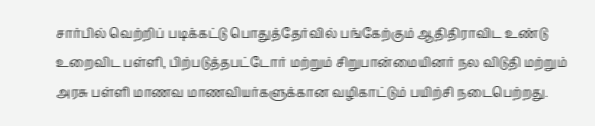சார்பில் வெற்றிப் படிக்கட்டு பொதுத்தேர்வில் பங்கேற்கும் ஆதிதிராவிட உண்டு உறைவிட பள்ளி, பிற்படுத்தபட்டோர் மற்றும் சிறுபான்மையினர் நல விடுதி மற்றும் அரசு பள்ளி மாணவ மாணவியர்களுக்கான வழிகாட்டும் பயிற்சி நடைபெற்றது.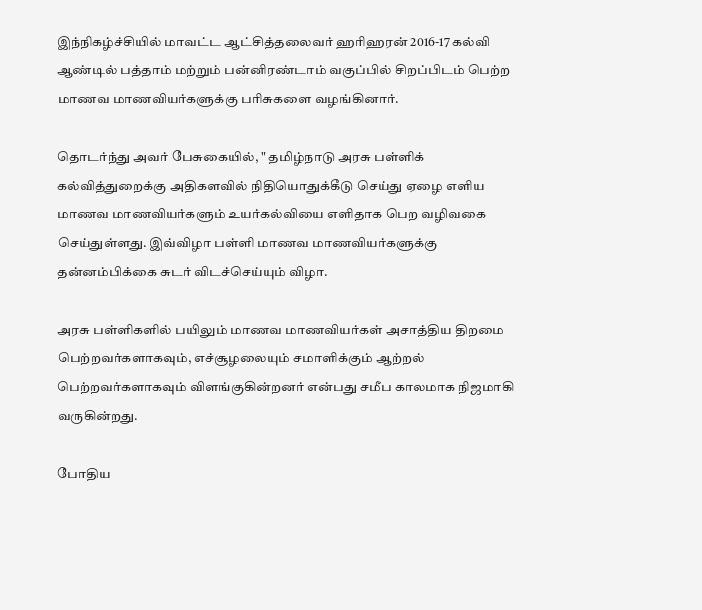இந்நிகழ்ச்சியில் மாவட்ட ஆட்சித்தலைவர் ஹரிஹரன் 2016-17 கல்வி ஆண்டில் பத்தாம் மற்றும் பன்னிரண்டாம் வகுப்பில் சிறப்பிடம் பெற்ற மாணவ மாணவியர்களுக்கு பரிசுகளை வழங்கினார்.

தொடர்ந்து அவர் பேசுகையில், " தமிழ்நாடு அரசு பள்ளிக் கல்வித்துறைக்கு அதிகளவில் நிதியொதுக்கீடு செய்து ஏழை எளிய மாணவ மாணவியர்களும் உயர்கல்வியை எளிதாக பெற வழிவகை செய்துள்ளது. இவ்விழா பள்ளி மாணவ மாணவியர்களுக்கு தன்னம்பிக்கை சுடர் விடச்செய்யும் விழா.

அரசு பள்ளிகளில் பயிலும் மாணவ மாணவியர்கள் அசாத்திய திறமை பெற்றவர்களாகவும், எச்சூழலையும் சமாளிக்கும் ஆற்றல் பெற்றவர்களாகவும் விளங்குகின்றனர் என்பது சமீப காலமாக நிஜமாகி வருகின்றது.

போதிய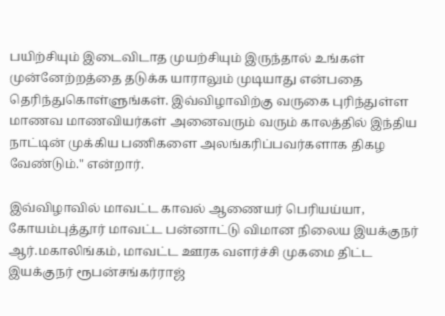பயிற்சியும் இடைவிடாத முயற்சியும் இருந்தால் உங்கள் முன்னேற்றத்தை தடுக்க யாராலும் முடியாது என்பதை தெரிந்துகொள்ளுங்கள். இவ்விழாவிற்கு வருகை புரிந்துள்ள மாணவ மாணவியர்கள் அனைவரும் வரும் காலத்தில் இந்திய நாட்டின் முக்கிய பணிகளை அலங்கரிப்பவர்களாக திகழ வேண்டும்." என்றார்.

இவ்விழாவில் மாவட்ட காவல் ஆணையர் பெரியய்யா, கோயம்புத்தூர் மாவட்ட பன்னாட்டு விமான நிலைய இயக்குநர் ஆர்.மகாலிங்கம், மாவட்ட ஊரக வளர்ச்சி முகமை திட்ட இயக்குநர் ரூபன்சங்கர்ராஜ்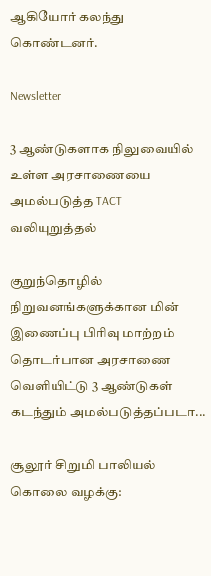ஆகியோர் கலந்து கொண்டனர்.

Newsletter

3 ஆண்டுகளாக நிலுவையில் உள்ள அரசாணையை அமல்படுத்த TACT வலியுறுத்தல்

குறுந்தொழில் நிறுவனங்களுக்கான மின் இணைப்பு பிரிவு மாற்றம் தொடர்பான அரசாணை வெளியிட்டு 3 ஆண்டுகள் கடந்தும் அமல்படுத்தப்படா...

சூலூர் சிறுமி பாலியல் கொலை வழக்கு: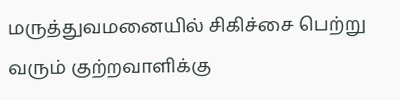மருத்துவமனையில் சிகிச்சை பெற்று வரும் குற்றவாளிக்கு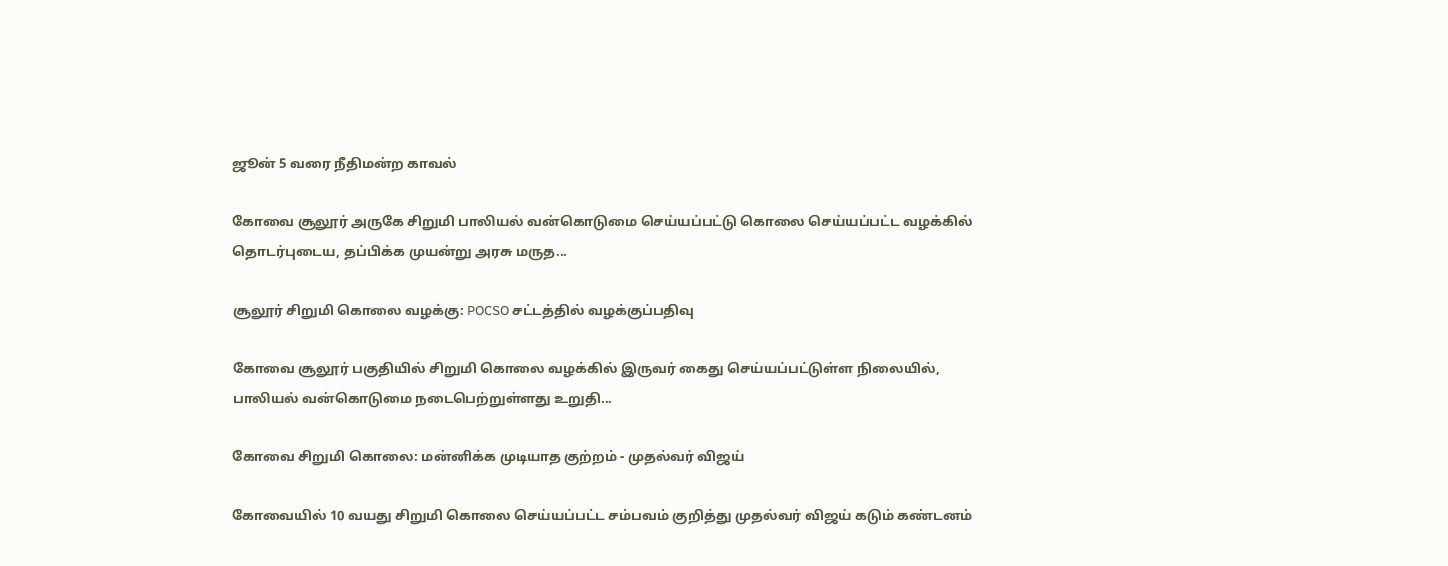ஜூன் 5 வரை நீதிமன்ற காவல்

கோவை சூலூர் அருகே சிறுமி பாலியல் வன்கொடுமை செய்யப்பட்டு கொலை செய்யப்பட்ட வழக்கில் தொடர்புடைய, தப்பிக்க முயன்று அரசு மருத...

சூலூர் சிறுமி கொலை வழக்கு: POCSO சட்டத்தில் வழக்குப்பதிவு

கோவை சூலூர் பகுதியில் சிறுமி கொலை வழக்கில் இருவர் கைது செய்யப்பட்டுள்ள நிலையில், பாலியல் வன்கொடுமை நடைபெற்றுள்ளது உறுதி...

கோவை சிறுமி கொலை: மன்னிக்க முடியாத குற்றம் - முதல்வர் விஜய்

கோவையில் 10 வயது சிறுமி கொலை செய்யப்பட்ட சம்பவம் குறித்து முதல்வர் விஜய் கடும் கண்டனம்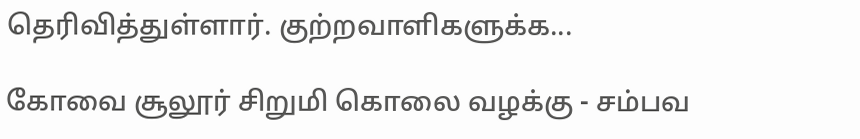தெரிவித்துள்ளார். குற்றவாளிகளுக்க...

கோவை சூலூர் சிறுமி கொலை வழக்கு - சம்பவ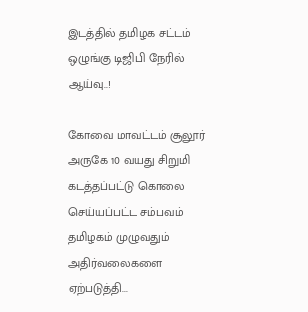இடத்தில் தமிழக சட்டம் ஒழுங்கு டிஜிபி நேரில் ஆய்வு..!

கோவை மாவட்டம் சூலூர் அருகே 10 வயது சிறுமி கடத்தப்பட்டு கொலை செய்யப்பட்ட சம்பவம் தமிழகம் முழுவதும் அதிர்வலைகளை ஏற்படுத்தி...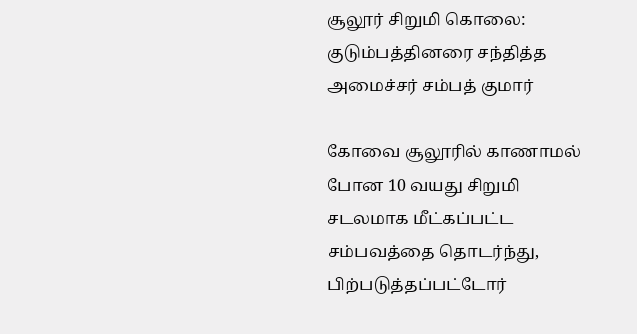சூலூர் சிறுமி கொலை: குடும்பத்தினரை சந்தித்த அமைச்சர் சம்பத் குமார்

கோவை சூலூரில் காணாமல் போன 10 வயது சிறுமி சடலமாக மீட்கப்பட்ட சம்பவத்தை தொடர்ந்து, பிற்படுத்தப்பட்டோர்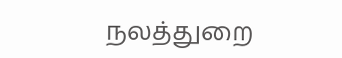நலத்துறை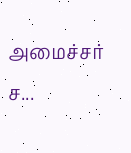அமைச்சர் ச...